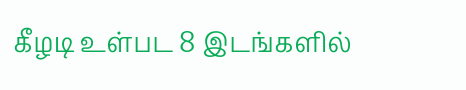கீழடி உள்பட 8 இடங்களில்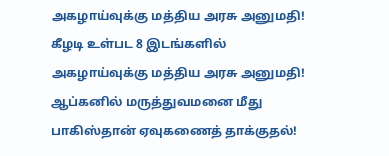அகழாய்வுக்கு மத்திய அரசு அனுமதி! கீழடி உள்பட 8 இடங்களில் அகழாய்வுக்கு மத்திய அரசு அனுமதி! ஆப்கனில் மருத்துவமனை மீது பாகிஸ்தான் ஏவுகணைத் தாக்குதல்!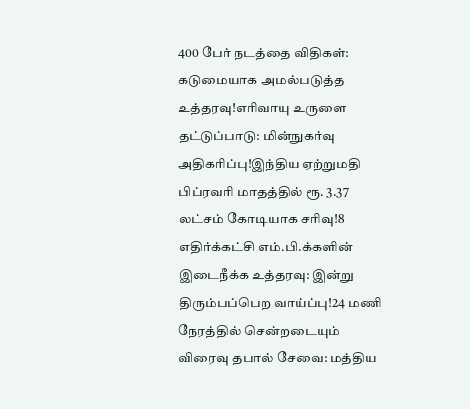400 பேர் நடத்தை விதிகள்: கடுமையாக அமல்படுத்த உத்தரவு!எரிவாயு உருளை தட்டுப்பாடு: மின்நுகர்வு அதிகரிப்பு!இந்திய ஏற்றுமதி பிப்ரவரி மாதத்தில் ரூ. 3.37 லட்சம் கோடியாக சரிவு!8 எதிர்க்கட்சி எம்.பி.க்களின் இடைநீக்க உத்தரவு: இன்று திரும்பப்பெற வாய்ப்பு!24 மணி நேரத்தில் சென்றடையும் விரைவு தபால் சேவை: மத்திய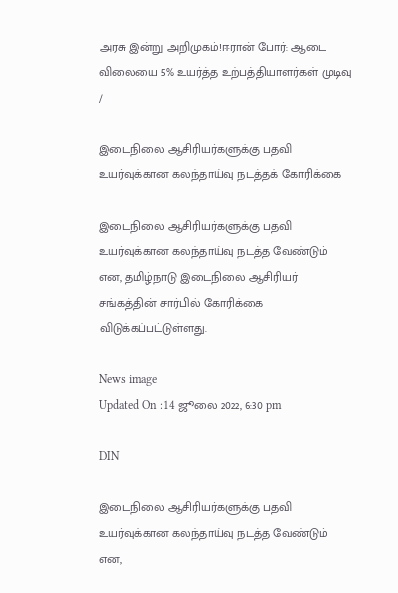அரசு இன்று அறிமுகம்!ஈரான் போர்: ஆடை விலையை 5% உயர்த்த உற்பத்தியாளர்கள் முடிவு
/

இடைநிலை ஆசிரியர்களுக்கு பதவி உயர்வுக்கான கலந்தாய்வு நடத்தக் கோரிக்கை

இடைநிலை ஆசிரியர்களுக்கு பதவி உயர்வுக்கான கலந்தாய்வு நடத்த வேண்டும் என, தமிழ்நாடு இடைநிலை ஆசிரியர் சங்கத்தின் சார்பில் கோரிக்கை விடுக்கப்பட்டுள்ளது.

News image
Updated On :14 ஜூலை 2022, 6:30 pm

DIN

இடைநிலை ஆசிரியர்களுக்கு பதவி உயர்வுக்கான கலந்தாய்வு நடத்த வேண்டும் என,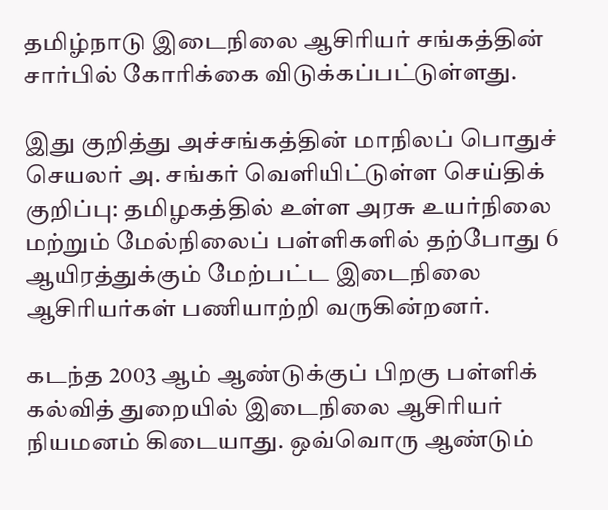தமிழ்நாடு இடைநிலை ஆசிரியர் சங்கத்தின் சார்பில் கோரிக்கை விடுக்கப்பட்டுள்ளது.

இது குறித்து அச்சங்கத்தின் மாநிலப் பொதுச் செயலர் அ. சங்கர் வெளியிட்டுள்ள செய்திக் குறிப்பு: தமிழகத்தில் உள்ள அரசு உயர்நிலை மற்றும் மேல்நிலைப் பள்ளிகளில் தற்போது 6 ஆயிரத்துக்கும் மேற்பட்ட இடைநிலை ஆசிரியர்கள் பணியாற்றி வருகின்றனர்.

கடந்த 2003 ஆம் ஆண்டுக்குப் பிறகு பள்ளிக் கல்வித் துறையில் இடைநிலை ஆசிரியர் நியமனம் கிடையாது. ஒவ்வொரு ஆண்டும்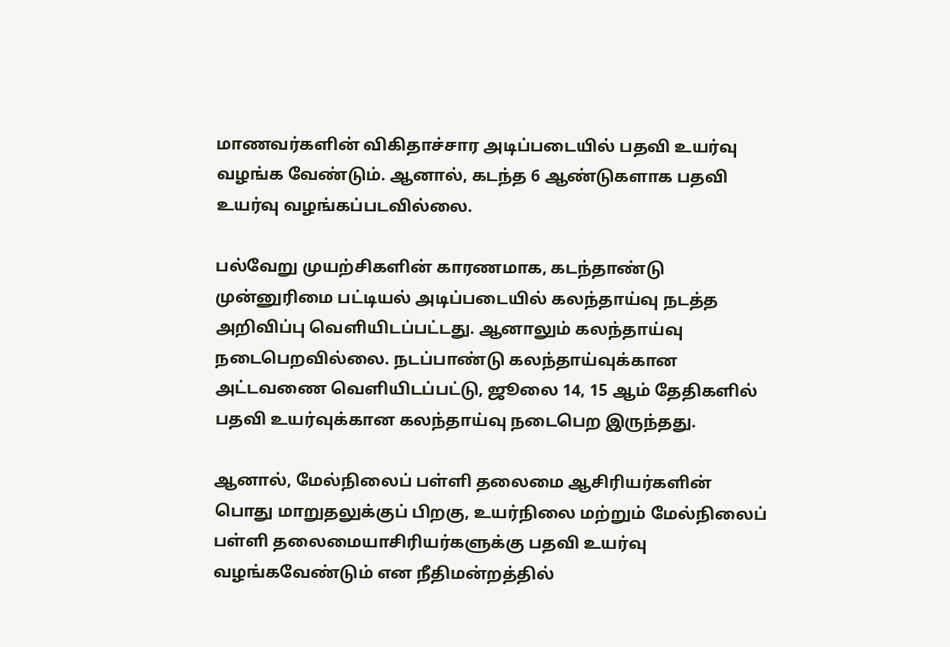மாணவர்களின் விகிதாச்சார அடிப்படையில் பதவி உயர்வு வழங்க வேண்டும். ஆனால், கடந்த 6 ஆண்டுகளாக பதவி உயர்வு வழங்கப்படவில்லை.

பல்வேறு முயற்சிகளின் காரணமாக, கடந்தாண்டு முன்னுரிமை பட்டியல் அடிப்படையில் கலந்தாய்வு நடத்த அறிவிப்பு வெளியிடப்பட்டது. ஆனாலும் கலந்தாய்வு நடைபெறவில்லை. நடப்பாண்டு கலந்தாய்வுக்கான அட்டவணை வெளியிடப்பட்டு, ஜூலை 14, 15 ஆம் தேதிகளில் பதவி உயர்வுக்கான கலந்தாய்வு நடைபெற இருந்தது.

ஆனால், மேல்நிலைப் பள்ளி தலைமை ஆசிரியர்களின் பொது மாறுதலுக்குப் பிறகு, உயர்நிலை மற்றும் மேல்நிலைப் பள்ளி தலைமையாசிரியர்களுக்கு பதவி உயர்வு வழங்கவேண்டும் என நீதிமன்றத்தில்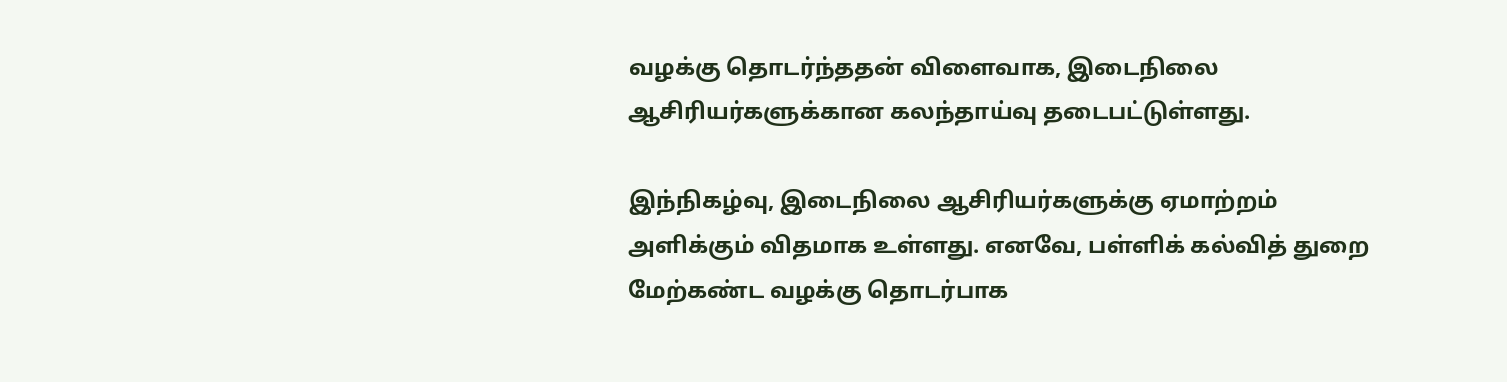வழக்கு தொடர்ந்ததன் விளைவாக, இடைநிலை ஆசிரியர்களுக்கான கலந்தாய்வு தடைபட்டுள்ளது.

இந்நிகழ்வு, இடைநிலை ஆசிரியர்களுக்கு ஏமாற்றம் அளிக்கும் விதமாக உள்ளது. எனவே, பள்ளிக் கல்வித் துறை மேற்கண்ட வழக்கு தொடர்பாக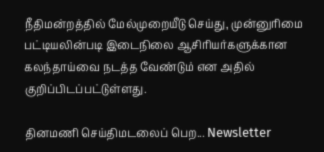நீதிமன்றத்தில் மேல்முறையீடு செய்து, முன்னுரிமை பட்டியலின்படி இடைநிலை ஆசிரியர்களுக்கான கலந்தாய்வை நடத்த வேண்டும் என அதில் குறிப்பிடப்பட்டுள்ளது.

தினமணி செய்திமடலைப் பெற... Newsletter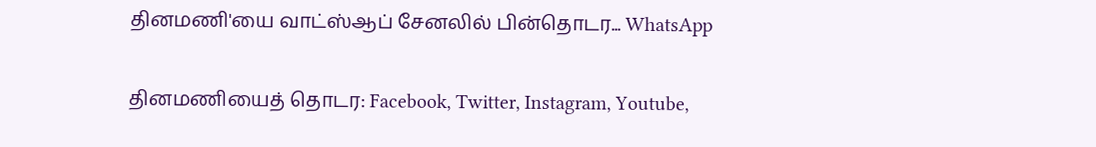தினமணி'யை வாட்ஸ்ஆப் சேனலில் பின்தொடர... WhatsApp

தினமணியைத் தொடர: Facebook, Twitter, Instagram, Youtube,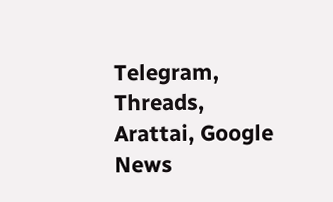Telegram, Threads, Arattai, Google News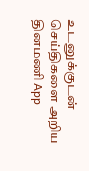உடனுக்குடன் செய்திகளை அறிய தினமணி App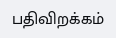பதிவிறக்கம்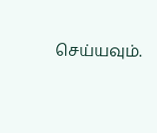செய்யவும்.